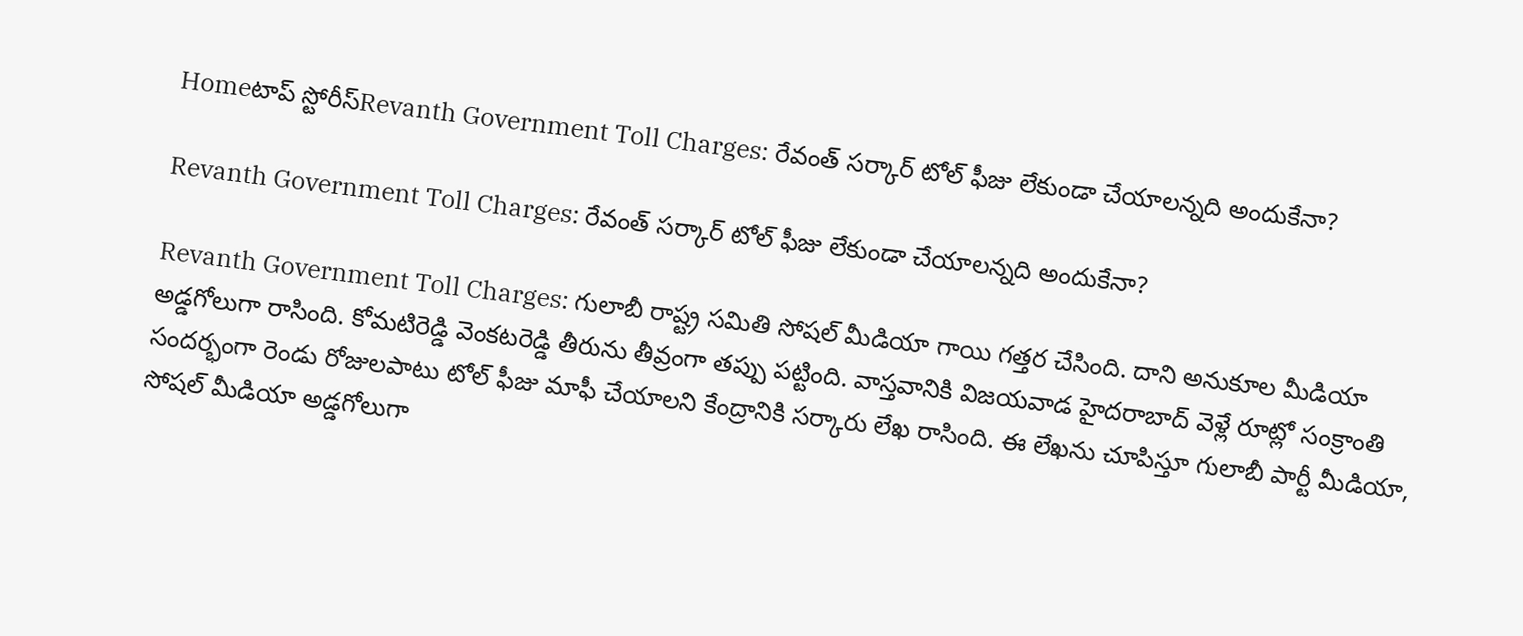Homeటాప్ స్టోరీస్Revanth Government Toll Charges: రేవంత్ సర్కార్ టోల్ ఫీజు లేకుండా చేయాలన్నది అందుకేనా?

Revanth Government Toll Charges: రేవంత్ సర్కార్ టోల్ ఫీజు లేకుండా చేయాలన్నది అందుకేనా?

Revanth Government Toll Charges: గులాబీ రాష్ట్ర సమితి సోషల్ మీడియా గాయి గత్తర చేసింది. దాని అనుకూల మీడియా అడ్డగోలుగా రాసింది. కోమటిరెడ్డి వెంకటరెడ్డి తీరును తీవ్రంగా తప్పు పట్టింది. వాస్తవానికి విజయవాడ హైదరాబాద్ వెళ్లే రూట్లో సంక్రాంతి సందర్భంగా రెండు రోజులపాటు టోల్ ఫీజు మాఫీ చేయాలని కేంద్రానికి సర్కారు లేఖ రాసింది. ఈ లేఖను చూపిస్తూ గులాబీ పార్టీ మీడియా, సోషల్ మీడియా అడ్డగోలుగా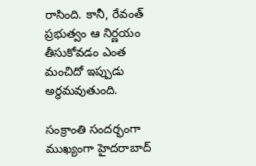రాసింది. కానీ, రేవంత్ ప్రభుత్వం ఆ నిర్ణయం తీసుకోవడం ఎంత మంచిదో ఇప్పుడు అర్థమవుతుంది.

సంక్రాంతి సందర్భంగా ముఖ్యంగా హైదరాబాద్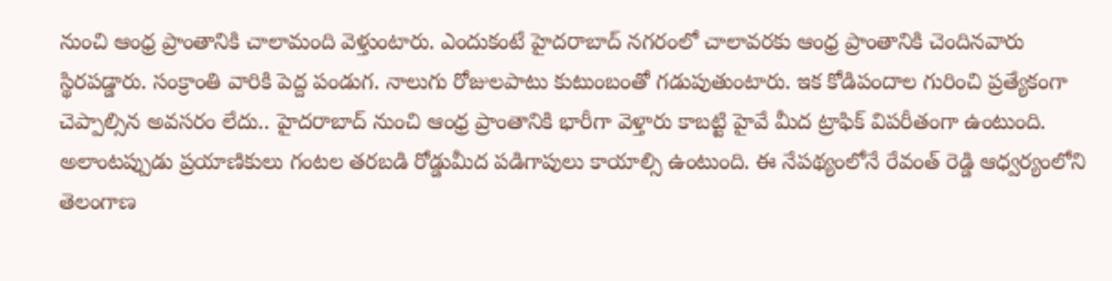నుంచి ఆంధ్ర ప్రాంతానికి చాలామంది వెళ్తుంటారు. ఎందుకంటే హైదరాబాద్ నగరంలో చాలావరకు ఆంధ్ర ప్రాంతానికి చెందినవారు స్థిరపడ్డారు. సంక్రాంతి వారికి పెద్ద పండుగ. నాలుగు రోజులపాటు కుటుంబంతో గడుపుతుంటారు. ఇక కోడిపందాల గురించి ప్రత్యేకంగా చెప్పాల్సిన అవసరం లేదు.. హైదరాబాద్ నుంచి ఆంధ్ర ప్రాంతానికి భారీగా వెళ్తారు కాబట్టి హైవే మీద ట్రాఫిక్ విపరీతంగా ఉంటుంది. అలాంటప్పుడు ప్రయాణికులు గంటల తరబడి రోడ్డుమీద పడిగాపులు కాయాల్సి ఉంటుంది. ఈ నేపథ్యంలోనే రేవంత్ రెడ్డి ఆధ్వర్యంలోని తెలంగాణ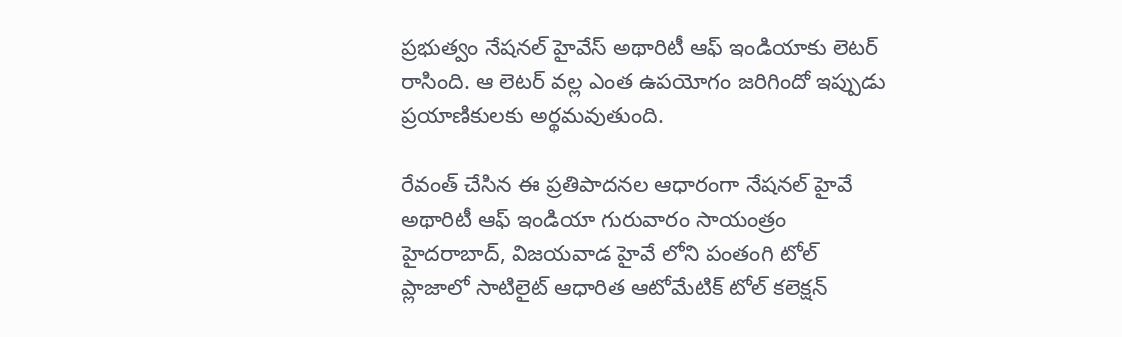ప్రభుత్వం నేషనల్ హైవేస్ అథారిటీ ఆఫ్ ఇండియాకు లెటర్ రాసింది. ఆ లెటర్ వల్ల ఎంత ఉపయోగం జరిగిందో ఇప్పుడు ప్రయాణికులకు అర్థమవుతుంది.

రేవంత్ చేసిన ఈ ప్రతిపాదనల ఆధారంగా నేషనల్ హైవే అథారిటీ ఆఫ్ ఇండియా గురువారం సాయంత్రం హైదరాబాద్, విజయవాడ హైవే లోని పంతంగి టోల్ ప్లాజాలో సాటిలైట్ ఆధారిత ఆటోమేటిక్ టోల్ కలెక్షన్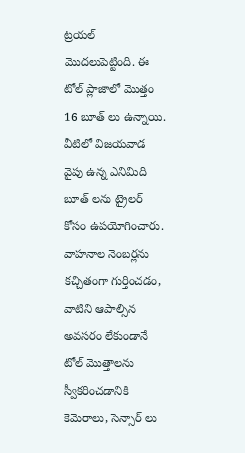ట్రయల్ మొదలుపెట్టింది. ఈ టోల్ ప్లాజాలో మొత్తం 16 బూత్ లు ఉన్నాయి. వీటిలో విజయవాడ వైపు ఉన్న ఎనిమిది బూత్ లను ట్రైలర్ కోసం ఉపయోగించారు. వాహనాల నెంబర్లను కచ్చితంగా గుర్తించడం, వాటిని ఆపాల్సిన అవసరం లేకుండానే టోల్ మొత్తాలను స్వీకరించడానికి కెమెరాలు, సెన్సార్ లు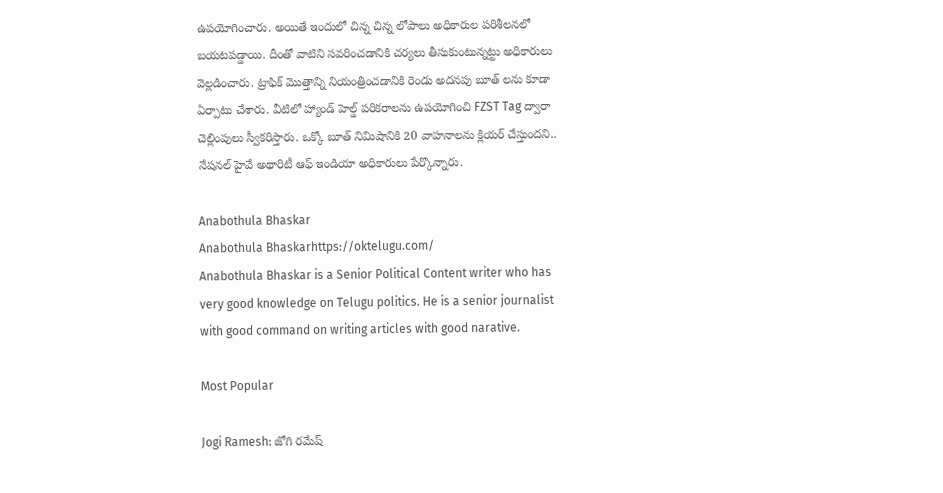ఉపయోగించారు. అయితే ఇందులో చిన్న చిన్న లోపాలు అధికారుల పరిశీలనలో బయటపడ్డాయి. దీంతో వాటిని సవరించడానికి చర్యలు తీసుకుంటున్నట్టు అధికారులు వెల్లడించారు. ట్రాఫిక్ మొత్తాన్ని నియంత్రించడానికి రెండు అదనపు బూత్ లను కూడా ఏర్పాటు చేశారు. వీటిలో హ్యాండ్ హెల్డ్ పరికరాలను ఉపయోగించి FZST Tag ద్వారా చెల్లింపులు స్వీకరిస్తారు. ఒక్కో బూత్ నిమిషానికి 20 వాహనాలను క్లియర్ చేస్తుందని.. నేషనల్ హైవే అథారిటీ ఆఫ్ ఇండియా అధికారులు పేర్కొన్నారు.

Anabothula Bhaskar
Anabothula Bhaskarhttps://oktelugu.com/
Anabothula Bhaskar is a Senior Political Content writer who has very good knowledge on Telugu politics. He is a senior journalist with good command on writing articles with good narative.

Most Popular

Jogi Ramesh: జోగి రమేష్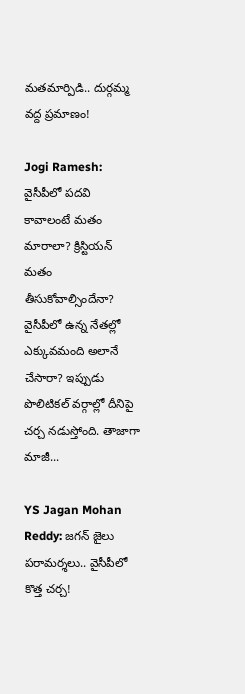మతమార్పిడి.. దుర్గమ్మ వద్ద ప్రమాణం!

Jogi Ramesh: వైసీపీలో పదవి కావాలంటే మతం మారాలా? క్రిస్టియన్ మతం తీసుకోవాల్సిందేనా? వైసీపీలో ఉన్న నేతల్లో ఎక్కువమంది అలానే చేసారా? ఇప్పుడు పొలిటికల్ వర్గాల్లో దీనిపై చర్చ నడుస్తోంది. తాజాగా మాజీ...

YS Jagan Mohan Reddy: జగన్ జైలు పరామర్శలు.. వైసీపీలో కొత్త చర్చ!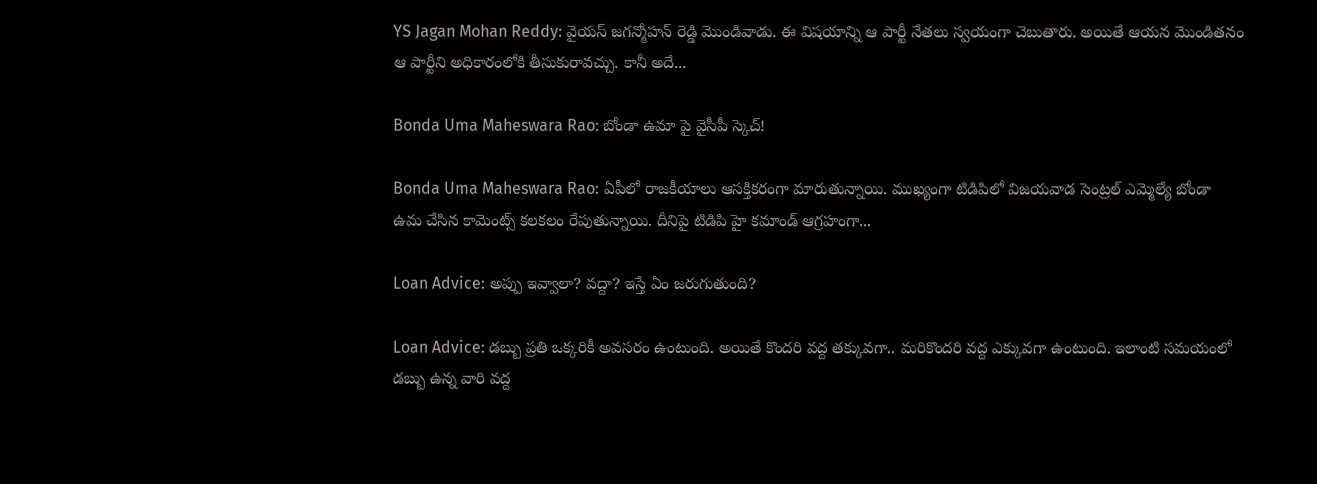YS Jagan Mohan Reddy: వైయస్ జగన్మోహన్ రెడ్డి మొండివాడు. ఈ విషయాన్ని ఆ పార్టీ నేతలు స్వయంగా చెబుతారు. అయితే ఆయన మొండితనం ఆ పార్టీని అధికారంలోకి తీసుకురావచ్చు. కానీ అదే...

Bonda Uma Maheswara Rao: బోండా ఉమా పై వైసీపీ స్కెచ్!

Bonda Uma Maheswara Rao: ఏపీలో రాజకీయాలు ఆసక్తికరంగా మారుతున్నాయి. ముఖ్యంగా టిడిపిలో విజయవాడ సెంట్రల్ ఎమ్మెల్యే బోండా ఉమ చేసిన కామెంట్స్ కలకలం రేపుతున్నాయి. దీనిపై టిడిపి హై కమాండ్ ఆగ్రహంగా...

Loan Advice: అప్పు ఇవ్వాలా? వద్దా? ఇస్తే ఏం జరుగుతుంది?

Loan Advice: డబ్బు ప్రతి ఒక్కరికీ అవసరం ఉంటుంది. అయితే కొందరి వద్ద తక్కువగా.. మరికొందరి వద్ద ఎక్కువగా ఉంటుంది. ఇలాంటి సమయంలో డబ్బు ఉన్న వారి వద్ద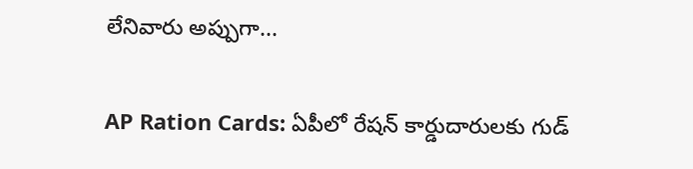లేనివారు అప్పుగా...

AP Ration Cards: ఏపీలో రేషన్ కార్డుదారులకు గుడ్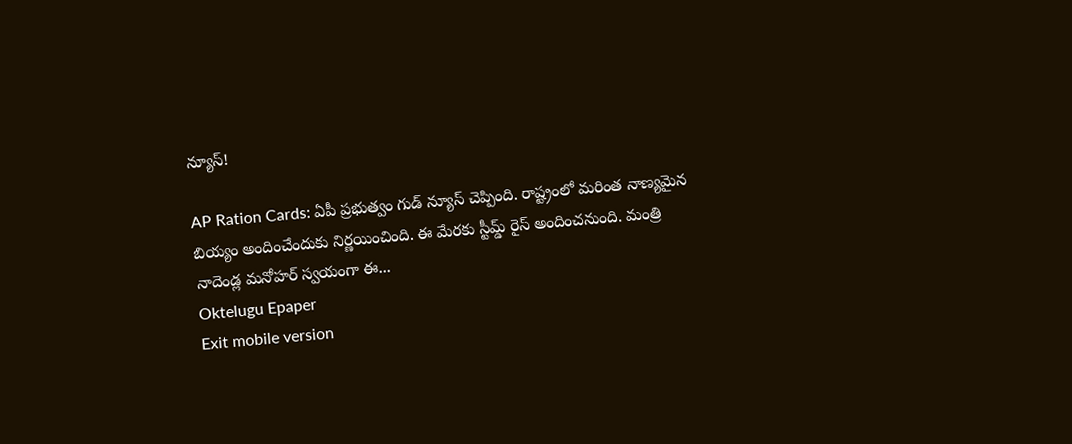న్యూస్!

AP Ration Cards: ఏపీ ప్రభుత్వం గుడ్ న్యూస్ చెప్పింది. రాష్ట్రంలో మరింత నాణ్యమైన బియ్యం అందించేందుకు నిర్ణయించింది. ఈ మేరకు స్టీమ్డ్ రైస్ అందించనుంది. మంత్రి నాదెండ్ల మనోహర్ స్వయంగా ఈ...
Oktelugu Epaper
Exit mobile version